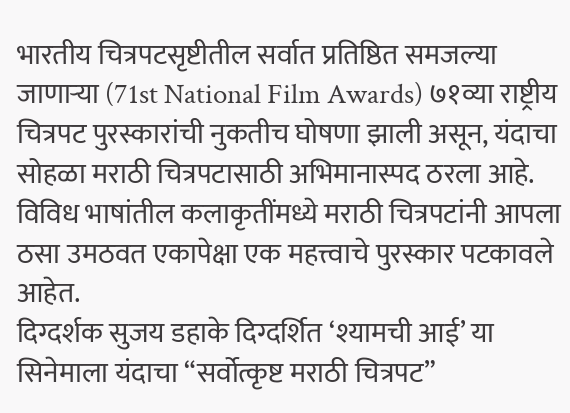भारतीय चित्रपटसृष्टीतील सर्वात प्रतिष्ठित समजल्या जाणाऱ्या (71st National Film Awards) ७१व्या राष्ट्रीय चित्रपट पुरस्कारांची नुकतीच घोषणा झाली असून, यंदाचा सोहळा मराठी चित्रपटासाठी अभिमानास्पद ठरला आहे. विविध भाषांतील कलाकृतींमध्ये मराठी चित्रपटांनी आपला ठसा उमठवत एकापेक्षा एक महत्त्वाचे पुरस्कार पटकावले आहेत.
दिग्दर्शक सुजय डहाके दिग्दर्शित ‘श्यामची आई’ या सिनेमाला यंदाचा “सर्वोत्कृष्ट मराठी चित्रपट”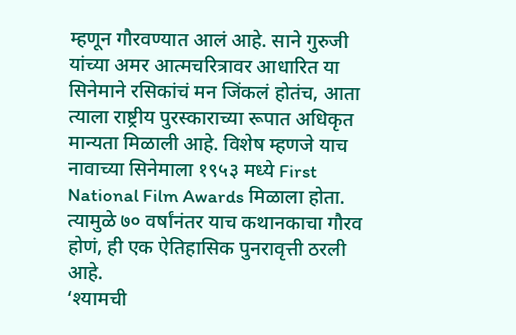म्हणून गौरवण्यात आलं आहे. साने गुरुजी यांच्या अमर आत्मचरित्रावर आधारित या सिनेमाने रसिकांचं मन जिंकलं होतंच, आता त्याला राष्ट्रीय पुरस्काराच्या रूपात अधिकृत मान्यता मिळाली आहे. विशेष म्हणजे याच नावाच्या सिनेमाला १९५३ मध्ये First National Film Awards मिळाला होता. त्यामुळे ७० वर्षांनंतर याच कथानकाचा गौरव होणं, ही एक ऐतिहासिक पुनरावृत्ती ठरली आहे.
‘श्यामची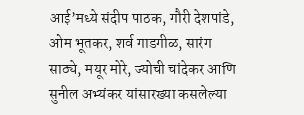आई’मध्ये संदीप पाठक, गौरी देशपांडे, ओम भूतकर, शर्व गाडगीळ, सारंग साठ्ये, मयूर मोरे, ज्योची चांदेकर आणि सुनील अभ्यंकर यांसारख्या कसलेल्या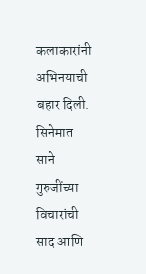कलाकारांनी अभिनयाची बहार दिली. सिनेमात साने गुरुजींच्या विचारांची साद आणि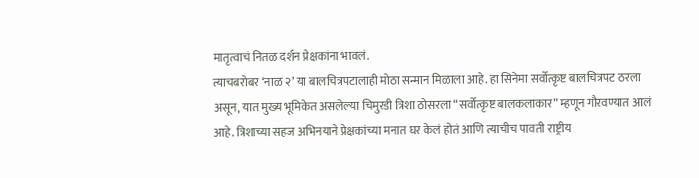मातृत्वाचं नितळ दर्शन प्रेक्षकांना भावलं.
त्याचबरोबर ‘नाळ २’ या बालचित्रपटालाही मोठा सन्मान मिळाला आहे. हा सिनेमा सर्वोत्कृष्ट बालचित्रपट ठरला असून, यात मुख्य भूमिकेत असलेल्या चिमुरडी त्रिशा ठोसरला “सर्वोत्कृष्ट बालकलाकार” म्हणून गौरवण्यात आलं आहे. त्रिशाच्या सहज अभिनयाने प्रेक्षकांच्या मनात घर केलं होतं आणि त्याचीच पावती राष्ट्रीय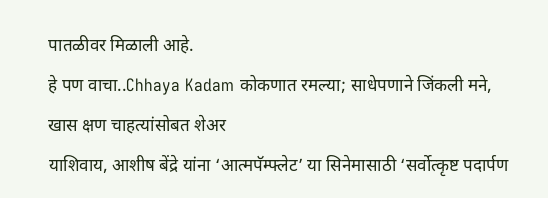पातळीवर मिळाली आहे.
हे पण वाचा..Chhaya Kadam कोकणात रमल्या; साधेपणाने जिंकली मने, खास क्षण चाहत्यांसोबत शेअर
याशिवाय, आशीष बेंद्रे यांना ‘आत्मपॅम्फ्लेट’ या सिनेमासाठी ‘सर्वोत्कृष्ट पदार्पण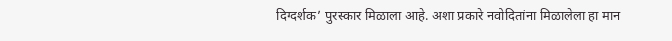दिग्दर्शक’ पुरस्कार मिळाला आहे. अशा प्रकारे नवोदितांना मिळालेला हा मान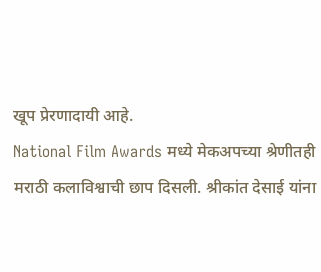खूप प्रेरणादायी आहे.
National Film Awards मध्ये मेकअपच्या श्रेणीतही मराठी कलाविश्वाची छाप दिसली. श्रीकांत देसाई यांना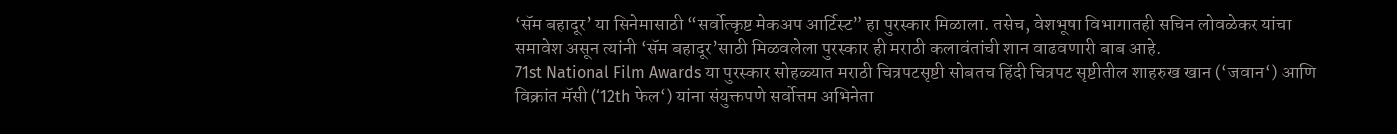‘सॅम बहादूर’ या सिनेमासाठी “सर्वोत्कृष्ट मेकअप आर्टिस्ट” हा पुरस्कार मिळाला. तसेच, वेशभूषा विभागातही सचिन लोवळेकर यांचा समावेश असून त्यांनी ‘सॅम बहादूर’साठी मिळवलेला पुरस्कार ही मराठी कलावंतांची शान वाढवणारी बाब आहे.
71st National Film Awards या पुरस्कार सोहळ्यात मराठी चित्रपटसृष्टी सोबतच हिंदी चित्रपट सृष्टीतील शाहरुख खान (‘जवान‘) आणि विक्रांत मॅसी (‘12th फेल‘) यांना संयुक्तपणे सर्वोत्तम अभिनेता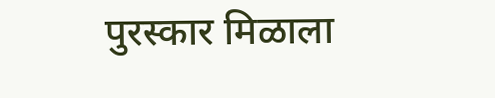पुरस्कार मिळाला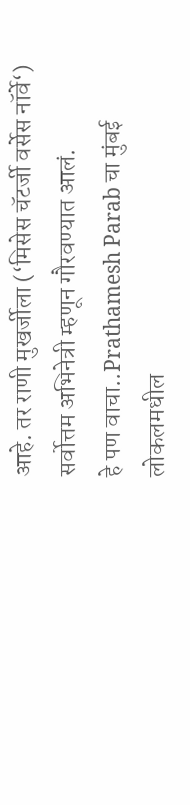आहे. तर राणी मुखर्जीला (‘मिसेस चॅटर्जी वर्सेस नॉर्वे‘) सर्वोत्तम अभिनेत्री म्हणून गौरवण्यात आलं.
हे पण वाचा..Prathamesh Parab चा मुंबई लोकलमधील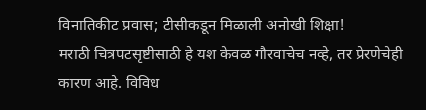विनातिकीट प्रवास; टीसीकडून मिळाली अनोखी शिक्षा!
मराठी चित्रपटसृष्टीसाठी हे यश केवळ गौरवाचेच नव्हे, तर प्रेरणेचेही कारण आहे. विविध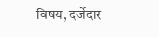विषय, दर्जेदार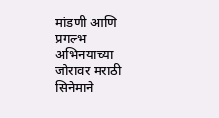मांडणी आणि प्रगल्भ अभिनयाच्या जोरावर मराठी सिनेमाने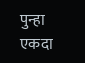पुन्हा एकदा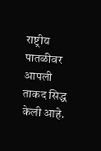राष्ट्रीय पातळीवर आपली ताकद सिद्ध केली आहे.